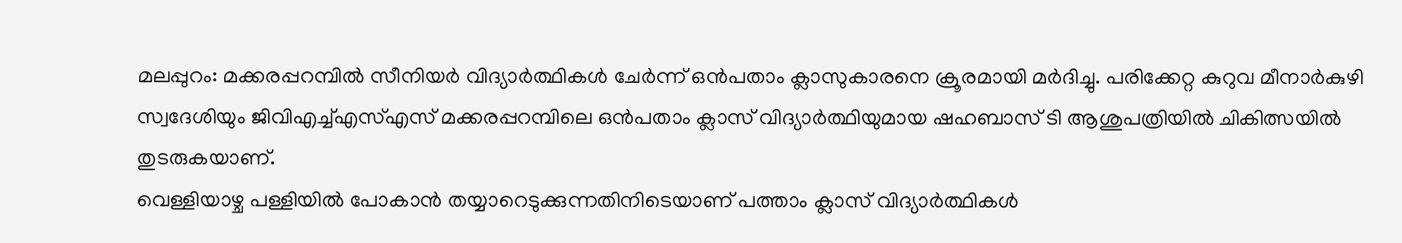മലപ്പുറം: മക്കരപ്പറമ്പിൽ സീനിയർ വിദ്യാർത്ഥികൾ ചേർന്ന് ഒൻപതാം ക്ലാസുകാരനെ ക്രൂരമായി മർദിച്ചു. പരിക്കേറ്റ കുറുവ മീനാർകുഴി സ്വദേശിയും ജിവിഎച്ച്എസ്എസ് മക്കരപ്പറമ്പിലെ ഒൻപതാം ക്ലാസ് വിദ്യാർത്ഥിയുമായ ഷഹബാസ് ടി ആശുപത്രിയിൽ ചികിത്സയിൽ തുടരുകയാണ്.
വെള്ളിയാഴ്ച പള്ളിയിൽ പോകാൻ തയ്യാറെടുക്കുന്നതിനിടെയാണ് പത്താം ക്ലാസ് വിദ്യാർത്ഥികൾ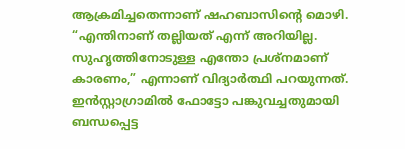ആക്രമിച്ചതെന്നാണ് ഷഹബാസിന്റെ മൊഴി. “എന്തിനാണ് തല്ലിയത് എന്ന് അറിയില്ല. സുഹൃത്തിനോടുള്ള എന്തോ പ്രശ്നമാണ് കാരണം,” എന്നാണ് വിദ്യാർത്ഥി പറയുന്നത്. ഇൻസ്റ്റാഗ്രാമിൽ ഫോട്ടോ പങ്കുവച്ചതുമായി ബന്ധപ്പെട്ട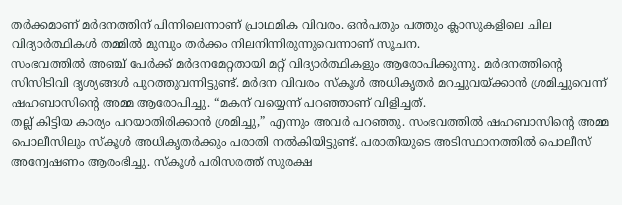തർക്കമാണ് മർദനത്തിന് പിന്നിലെന്നാണ് പ്രാഥമിക വിവരം. ഒൻപതും പത്തും ക്ലാസുകളിലെ ചില വിദ്യാർത്ഥികൾ തമ്മിൽ മുമ്പും തർക്കം നിലനിന്നിരുന്നുവെന്നാണ് സൂചന.
സംഭവത്തിൽ അഞ്ച് പേർക്ക് മർദനമേറ്റതായി മറ്റ് വിദ്യാർത്ഥികളും ആരോപിക്കുന്നു. മർദനത്തിന്റെ സിസിടിവി ദൃശ്യങ്ങൾ പുറത്തുവന്നിട്ടുണ്ട്. മർദന വിവരം സ്കൂൾ അധികൃതർ മറച്ചുവയ്ക്കാൻ ശ്രമിച്ചുവെന്ന് ഷഹബാസിന്റെ അമ്മ ആരോപിച്ചു. “മകന് വയ്യെന്ന് പറഞ്ഞാണ് വിളിച്ചത്.
തല്ല് കിട്ടിയ കാര്യം പറയാതിരിക്കാൻ ശ്രമിച്ചു,” എന്നും അവർ പറഞ്ഞു. സംഭവത്തിൽ ഷഹബാസിന്റെ അമ്മ പൊലീസിലും സ്കൂൾ അധികൃതർക്കും പരാതി നൽകിയിട്ടുണ്ട്. പരാതിയുടെ അടിസ്ഥാനത്തിൽ പൊലീസ് അന്വേഷണം ആരംഭിച്ചു. സ്കൂൾ പരിസരത്ത് സുരക്ഷ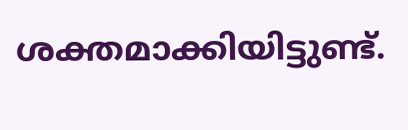ശക്തമാക്കിയിട്ടുണ്ട്.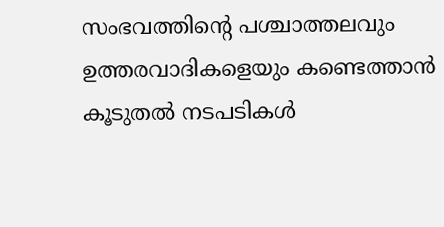സംഭവത്തിന്റെ പശ്ചാത്തലവും ഉത്തരവാദികളെയും കണ്ടെത്താൻ കൂടുതൽ നടപടികൾ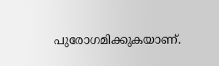പുരോഗമിക്കുകയാണ്.